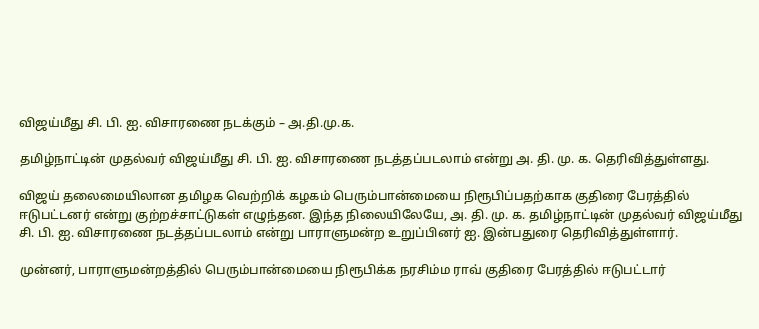விஜய்மீது சி. பி. ஐ. விசாரணை நடக்கும் – அ.தி.மு.க.

தமிழ்நாட்டின் முதல்வர் விஜய்மீது சி. பி. ஐ. விசாரணை நடத்தப்படலாம் என்று அ. தி. மு. க. தெரிவித்துள்ளது.

விஜய் தலைமையிலான தமிழக வெற்றிக் கழகம் பெரும்பான்மையை நிரூபிப்பதற்காக குதிரை பேரத்தில் ஈடுபட்டனர் என்று குற்றச்சாட்டுகள் எழுந்தன. இந்த நிலையிலேயே, அ. தி. மு. க. தமிழ்நாட்டின் முதல்வர் விஜய்மீது சி. பி. ஐ. விசாரணை நடத்தப்படலாம் என்று பாராளுமன்ற உறுப்பினர் ஐ. இன்பதுரை தெரிவித்துள்ளார்.

முன்னர், பாராளுமன்றத்தில் பெரும்பான்மையை நிரூபிக்க நரசிம்ம ராவ் குதிரை பேரத்தில் ஈடுபட்டார்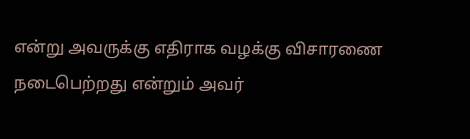என்று அவருக்கு எதிராக வழக்கு விசாரணை நடைபெற்றது என்றும் அவர்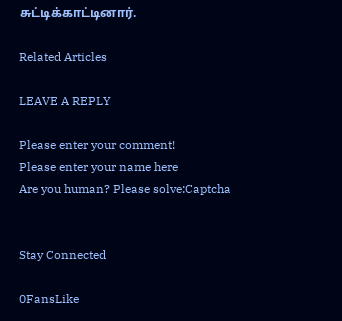சுட்டிக்காட்டினார்.

Related Articles

LEAVE A REPLY

Please enter your comment!
Please enter your name here
Are you human? Please solve:Captcha


Stay Connected

0FansLike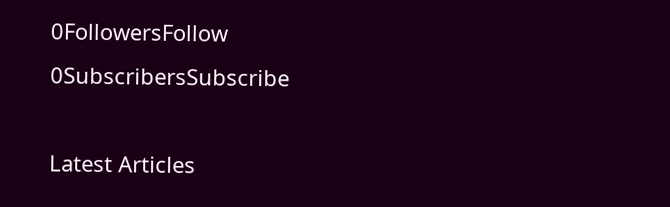0FollowersFollow
0SubscribersSubscribe

Latest Articles